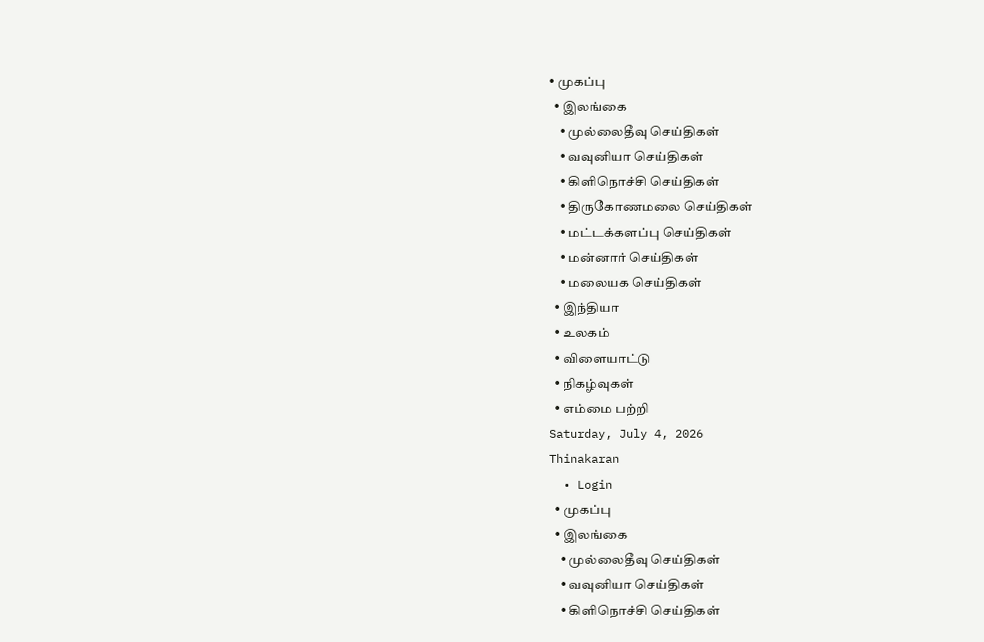• முகப்பு
  • இலங்கை
    • முல்லைதீவு செய்திகள்
    • வவுனியா செய்திகள்
    • கிளிநொச்சி செய்திகள்
    • திருகோணமலை செய்திகள்
    • மட்டக்களப்பு செய்திகள்
    • மன்னார் செய்திகள்
    • மலையக செய்திகள்
  • இந்தியா
  • உலகம்
  • விளையாட்டு
  • நிகழ்வுகள்
  • எம்மை பற்றி
Saturday, July 4, 2026
Thinakaran
  • Login
  • முகப்பு
  • இலங்கை
    • முல்லைதீவு செய்திகள்
    • வவுனியா செய்திகள்
    • கிளிநொச்சி செய்திகள்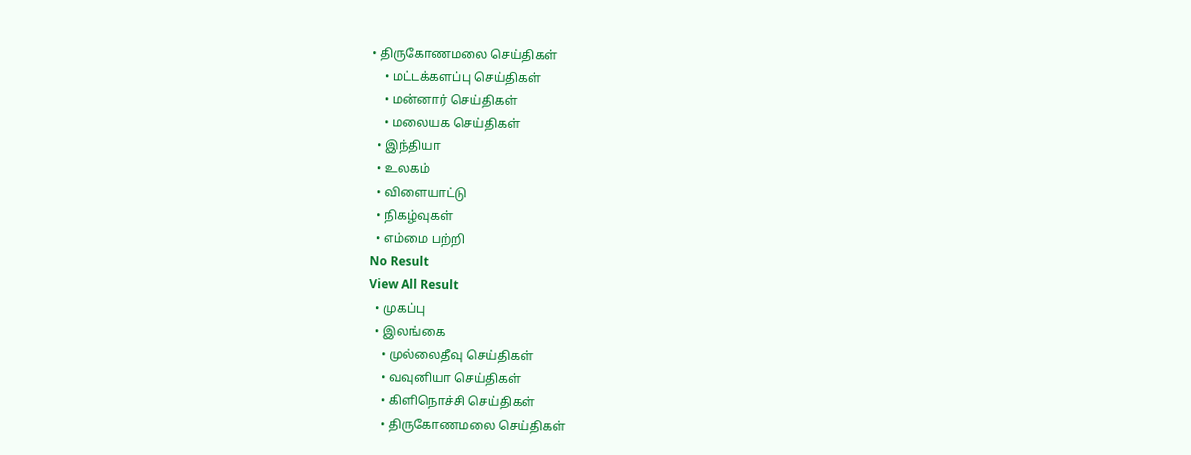• திருகோணமலை செய்திகள்
    • மட்டக்களப்பு செய்திகள்
    • மன்னார் செய்திகள்
    • மலையக செய்திகள்
  • இந்தியா
  • உலகம்
  • விளையாட்டு
  • நிகழ்வுகள்
  • எம்மை பற்றி
No Result
View All Result
  • முகப்பு
  • இலங்கை
    • முல்லைதீவு செய்திகள்
    • வவுனியா செய்திகள்
    • கிளிநொச்சி செய்திகள்
    • திருகோணமலை செய்திகள்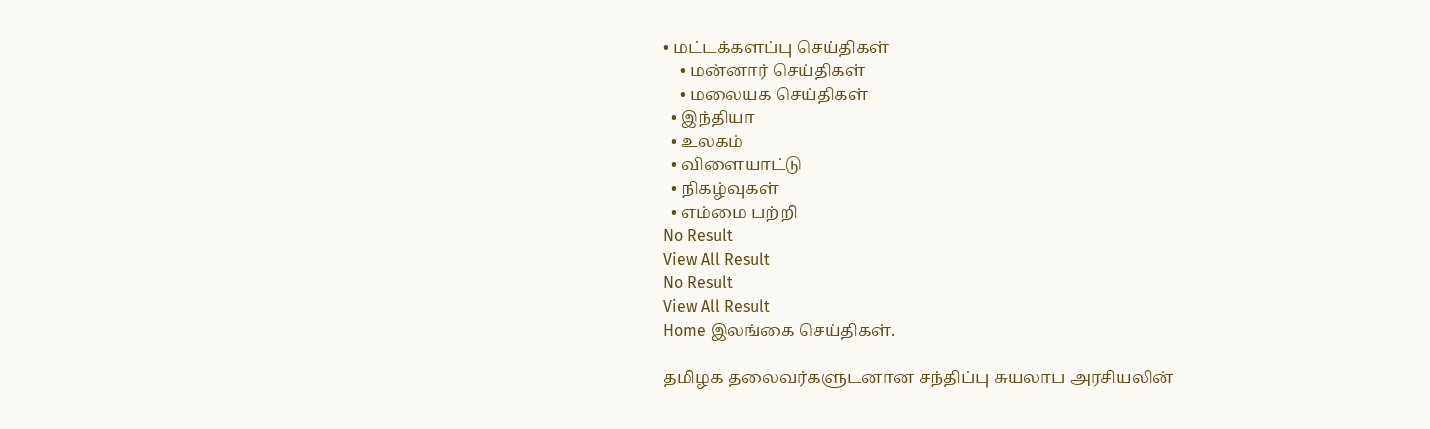• மட்டக்களப்பு செய்திகள்
    • மன்னார் செய்திகள்
    • மலையக செய்திகள்
  • இந்தியா
  • உலகம்
  • விளையாட்டு
  • நிகழ்வுகள்
  • எம்மை பற்றி
No Result
View All Result
No Result
View All Result
Home இலங்கை செய்திகள்.

தமிழக தலைவர்களுடனான சந்திப்பு சுயலாப அரசியலின்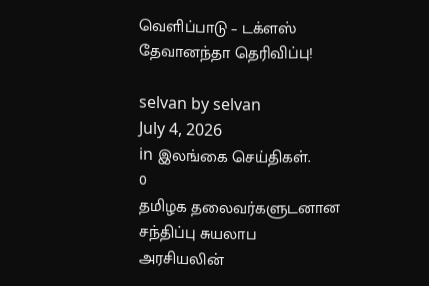வெளிப்பாடு – டக்ளஸ் தேவானந்தா தெரிவிப்பு!

selvan by selvan
July 4, 2026
in இலங்கை செய்திகள்.
0
தமிழக தலைவர்களுடனான சந்திப்பு சுயலாப அரசியலின்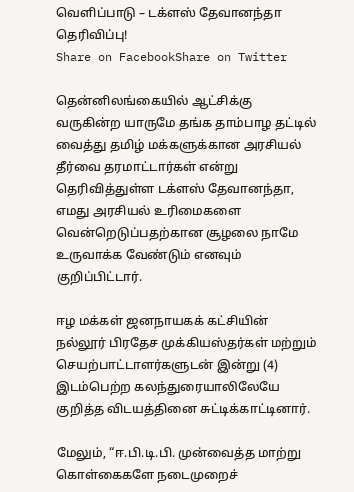வெளிப்பாடு – டக்ளஸ் தேவானந்தா தெரிவிப்பு!
Share on FacebookShare on Twitter

தென்னிலங்கையில் ஆட்சிக்கு வருகின்ற யாருமே தங்க தாம்பாழ தட்டில் வைத்து தமிழ் மக்களுக்கான அரசியல் தீர்வை தரமாட்டார்கள் என்று தெரிவித்துள்ள டக்ளஸ் தேவானந்தா, எமது அரசியல் உரிமைகளை வென்றெடுப்பதற்கான சூழலை நாமே உருவாக்க வேண்டும் எனவும் குறிப்பிட்டார்.

ஈழ மக்கள் ஜனநாயகக் கட்சியின் நல்லூர் பிரதேச முக்கியஸ்தர்கள் மற்றும் செயற்பாட்டாளர்களுடன் இன்று (4) இடம்பெற்ற கலந்துரையாலிலேயே குறித்த விடயத்தினை சுட்டிக்காட்டினார்.

மேலும், “ஈ.பி.டி.பி. முன்வைத்த மாற்று கொள்கைகளே நடைமுறைச்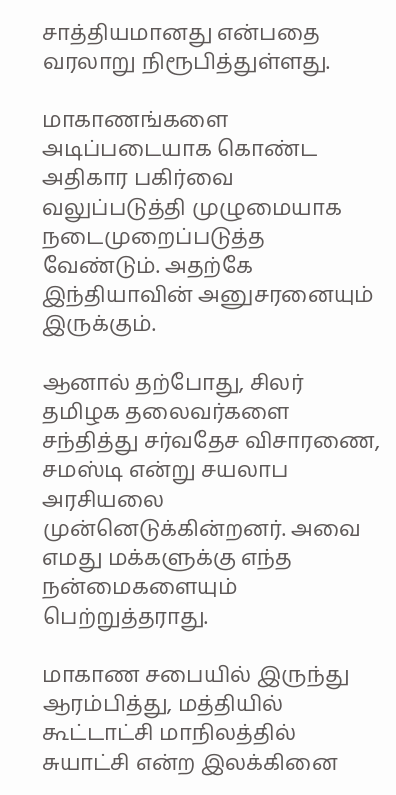சாத்தியமானது என்பதை வரலாறு நிரூபித்துள்ளது.

மாகாணங்களை அடிப்படையாக கொண்ட அதிகார பகிர்வை வலுப்படுத்தி முழுமையாக நடைமுறைப்படுத்த வேண்டும். அதற்கே இந்தியாவின் அனுசரனையும் இருக்கும்.

ஆனால் தற்போது, சிலர் தமிழக தலைவர்களை சந்தித்து சர்வதேச விசாரணை, சமஸ்டி என்று சயலாப அரசியலை முன்னெடுக்கின்றனர். அவை எமது மக்களுக்கு எந்த நன்மைகளையும் பெற்றுத்தராது.

மாகாண சபையில் இருந்து ஆரம்பித்து, மத்தியில் கூட்டாட்சி மாநிலத்தில் சுயாட்சி என்ற இலக்கினை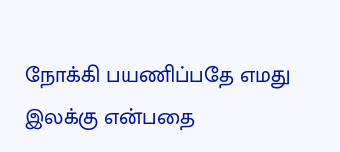நோக்கி பயணிப்பதே எமது இலக்கு என்பதை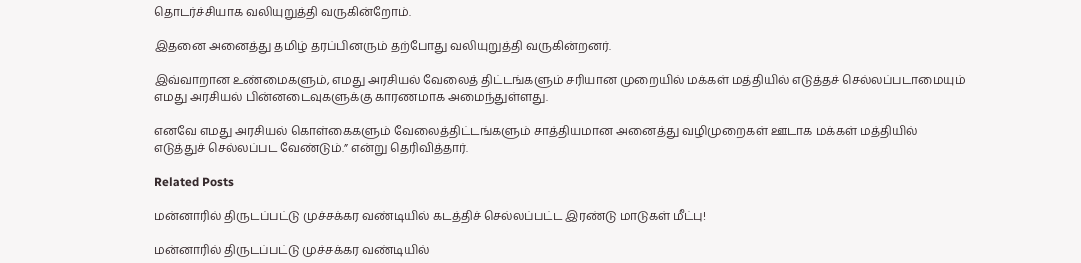தொடர்ச்சியாக வலியுறுத்தி வருகின்றோம்.

இதனை அனைத்து தமிழ் தரப்பினரும் தற்போது வலியுறுத்தி வருகின்றனர்.

இவ்வாறான உண்மைகளும், எமது அரசியல் வேலைத் திட்டங்களும் சரியான முறையில் மக்கள் மத்தியில் எடுத்தச் செல்லப்படாமையும் எமது அரசியல் பின்னடைவுகளுக்கு காரணமாக அமைந்துள்ளது.

எனவே எமது அரசியல் கொள்கைகளும் வேலைத்திட்டங்களும் சாத்தியமான அனைத்து வழிமுறைகள் ஊடாக மக்கள் மத்தியில் எடுத்துச் செல்லப்பட வேண்டும்.” என்று தெரிவித்தார்.

Related Posts

மன்னாரில் திருடப்பட்டு முச்சக்கர வண்டியில் கடத்திச் செல்லப்பட்ட இரண்டு மாடுகள் மீட்பு!

மன்னாரில் திருடப்பட்டு முச்சக்கர வண்டியில்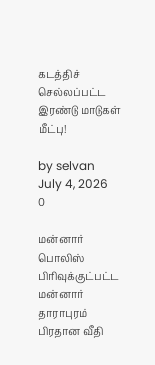கடத்திச் செல்லப்பட்ட இரண்டு மாடுகள் மீட்பு!

by selvan
July 4, 2026
0

மன்னார் பொலிஸ் பிரிவுக்குட்பட்ட மன்னார் தாராபுரம் பிரதான வீதி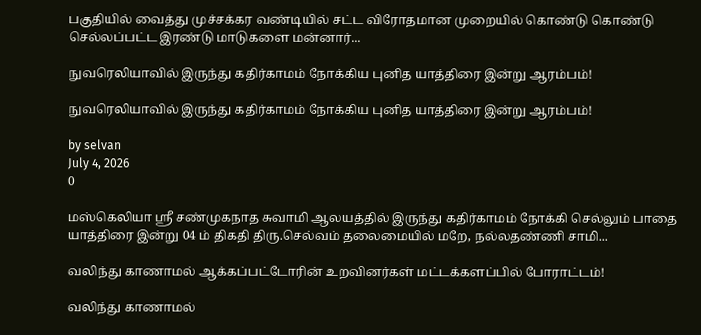பகுதியில் வைத்து முச்சக்கர வண்டியில் சட்ட விரோதமான முறையில் கொண்டு கொண்டு செல்லப்பட்ட இரண்டு மாடுகளை மன்னார்...

நுவரெலியாவில் இருந்து கதிர்காமம் நோக்கிய புனித யாத்திரை இன்று ஆரம்பம்!

நுவரெலியாவில் இருந்து கதிர்காமம் நோக்கிய புனித யாத்திரை இன்று ஆரம்பம்!

by selvan
July 4, 2026
0

மஸ்கெலியா ஸ்ரீ சண்முகநாத சுவாமி ஆலயத்தில் இருந்து கதிர்காமம் நோக்கி செல்லும் பாதை யாத்திரை இன்று 04 ம் திகதி திரு.செல்வம் தலைமையில் மறே, நல்லதண்ணி சாமி...

வலிந்து காணாமல் ஆக்கப்பட்டோரின் உறவினர்கள் மட்டக்களப்பில் போராட்டம்!

வலிந்து காணாமல்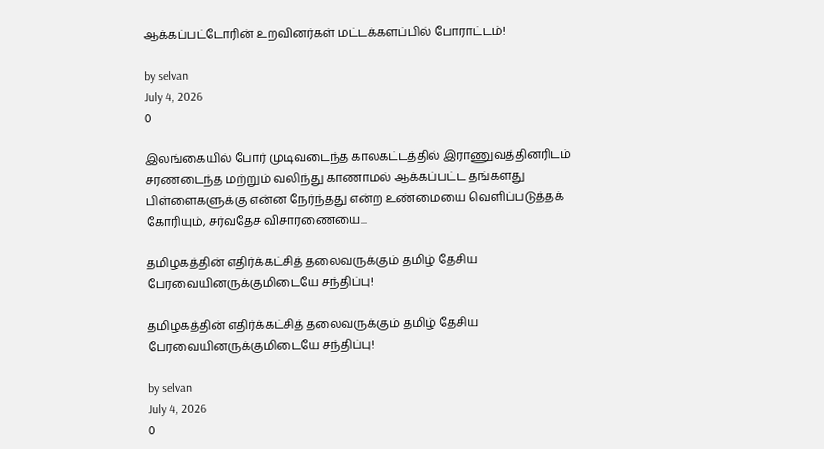ஆக்கப்பட்டோரின் உறவினர்கள் மட்டக்களப்பில் போராட்டம்!

by selvan
July 4, 2026
0

இலங்கையில் போர் முடிவடைந்த காலகட்டத்தில் இராணுவத்தினரிடம் சரணடைந்த மற்றும் வலிந்து காணாமல் ஆக்கப்பட்ட தங்களது பிள்ளைகளுக்கு என்ன நேர்ந்தது என்ற உண்மையை வெளிப்படுத்தக் கோரியும், சர்வதேச விசாரணையை...

தமிழகத்தின் எதிர்க்கட்சித் தலைவருக்கும் தமிழ் தேசிய பேரவையினருக்குமிடையே சந்திப்பு!

தமிழகத்தின் எதிர்க்கட்சித் தலைவருக்கும் தமிழ் தேசிய பேரவையினருக்குமிடையே சந்திப்பு!

by selvan
July 4, 2026
0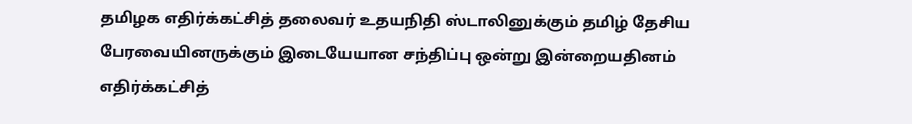தமிழக எதிர்க்கட்சித் தலைவர் உதயநிதி ஸ்டாலினுக்கும் தமிழ் தேசிய பேரவையினருக்கும் இடையேயான சந்திப்பு ஒன்று இன்றையதினம் எதிர்க்கட்சித்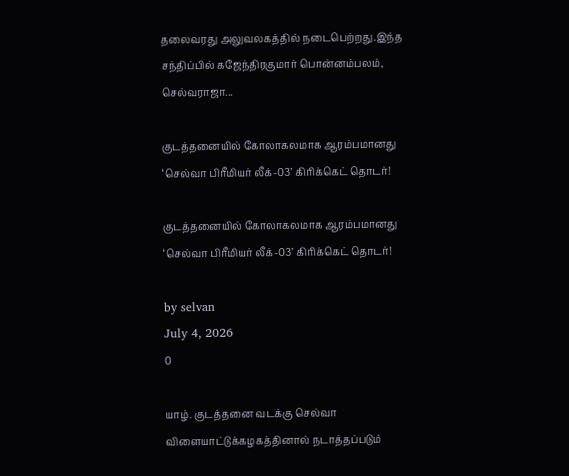தலைவரது அலுவலகத்தில் நடைபெற்றது.இந்த சந்திப்பில் கஜேந்திரகுமார் பொன்னம்பலம், செல்வராஜா...

குடத்தனையில் கோலாகலமாக ஆரம்பமானது ‘செல்வா பிரீமியர் லீக்-03’ கிரிக்கெட் தொடர்!

குடத்தனையில் கோலாகலமாக ஆரம்பமானது ‘செல்வா பிரீமியர் லீக்-03’ கிரிக்கெட் தொடர்!

by selvan
July 4, 2026
0

யாழ். குடத்தனை வடக்கு செல்வா விளையாட்டுக்கழகத்தினால் நடாத்தப்படும்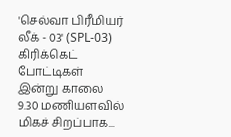'செல்வா பிரீமியர் லீக் - 03' (SPL-03) கிரிக்கெட் போட்டிகள் இன்று காலை 9.30 மணியளவில் மிகச் சிறப்பாக...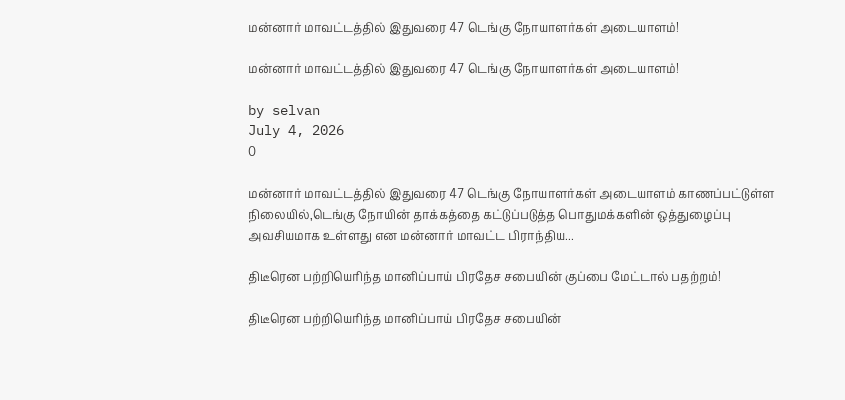மன்னார் மாவட்டத்தில் இதுவரை 47 டெங்கு நோயாளர்கள் அடையாளம்!

மன்னார் மாவட்டத்தில் இதுவரை 47 டெங்கு நோயாளர்கள் அடையாளம்!

by selvan
July 4, 2026
0

மன்னார் மாவட்டத்தில் இதுவரை 47 டெங்கு நோயாளர்கள் அடையாளம் காணப்பட்டுள்ள நிலையில்,டெங்கு நோயின் தாக்கத்தை கட்டுப்படுத்த பொதுமக்களின் ஒத்துழைப்பு அவசியமாக உள்ளது என மன்னார் மாவட்ட பிராந்திய...

திடீரென பற்றியெரிந்த மானிப்பாய் பிரதேச சபையின் குப்பை மேட்டால் பதற்றம்!

திடீரென பற்றியெரிந்த மானிப்பாய் பிரதேச சபையின்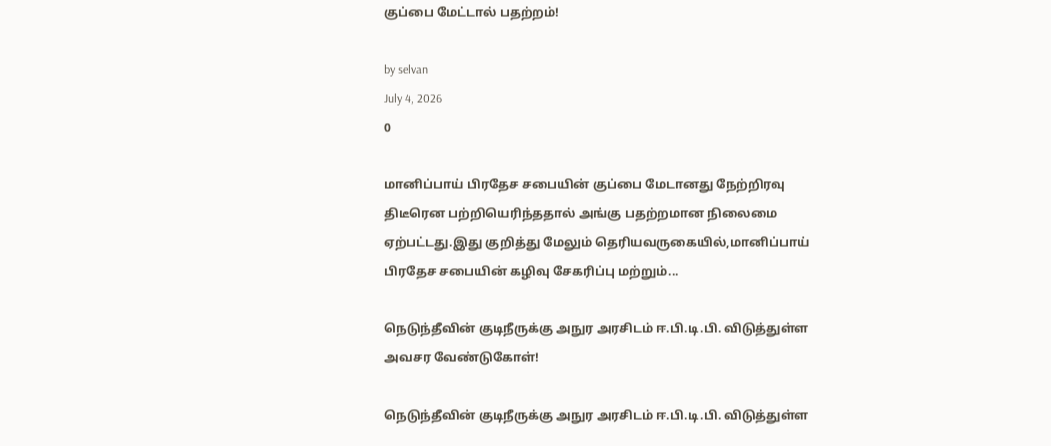குப்பை மேட்டால் பதற்றம்!

by selvan
July 4, 2026
0

மானிப்பாய் பிரதேச சபையின் குப்பை மேடானது நேற்றிரவு திடீரென பற்றியெரிந்ததால் அங்கு பதற்றமான நிலைமை ஏற்பட்டது.இது குறித்து மேலும் தெரியவருகையில்,மானிப்பாய் பிரதேச சபையின் கழிவு சேகரிப்பு மற்றும்...

நெடுந்தீவின் குடிநீருக்கு அநுர அரசிடம் ஈ.பி.டி.பி. விடுத்துள்ள அவசர வேண்டுகோள்!

நெடுந்தீவின் குடிநீருக்கு அநுர அரசிடம் ஈ.பி.டி.பி. விடுத்துள்ள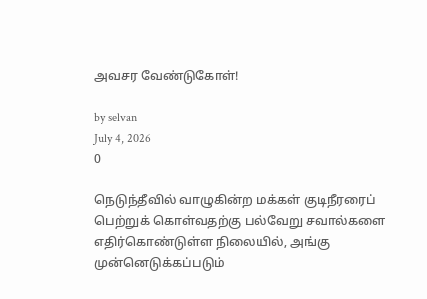அவசர வேண்டுகோள்!

by selvan
July 4, 2026
0

நெடுந்தீவில் வாழுகின்ற மக்கள் குடிநீரரைப் பெற்றுக் கொள்வதற்கு பல்வேறு சவால்களை எதிர்கொண்டுள்ள நிலையில், அங்கு முன்னெடுக்கப்படும்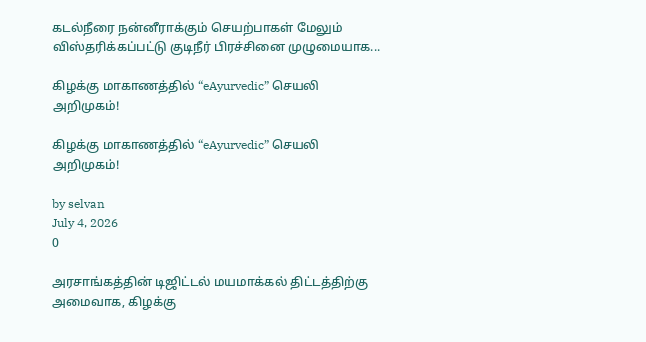கடல்நீரை நன்னீராக்கும் செயற்பாகள் மேலும் விஸ்தரிக்கப்பட்டு குடிநீர் பிரச்சினை முழுமையாக...

கிழக்கு மாகாணத்தில் “eAyurvedic” செயலி அறிமுகம்!

கிழக்கு மாகாணத்தில் “eAyurvedic” செயலி அறிமுகம்!

by selvan
July 4, 2026
0

அரசாங்கத்தின் டிஜிட்டல் மயமாக்கல் திட்டத்திற்கு அமைவாக, கிழக்கு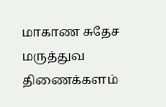மாகாண சுதேச மருத்துவ திணைக்களம்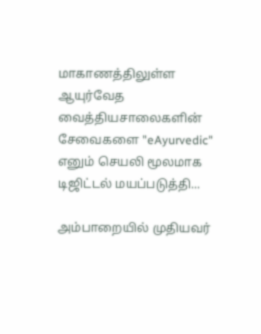மாகாணத்திலுள்ள ஆயுர்வேத வைத்தியசாலைகளின் சேவைகளை "eAyurvedic" எனும் செயலி மூலமாக டிஜிட்டல் மயப்படுத்தி...

அம்பாறையில் முதியவர்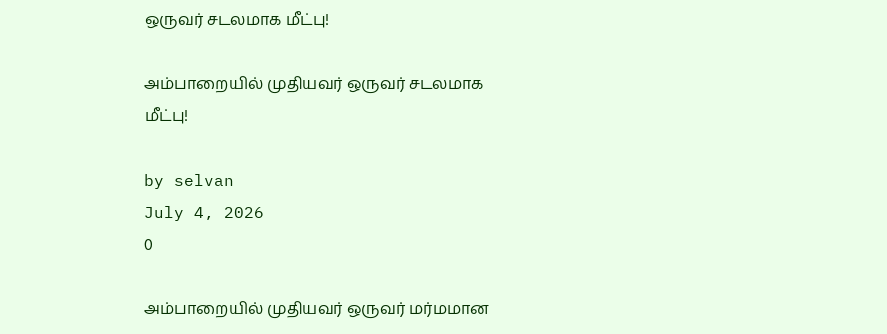ஒருவர் சடலமாக மீட்பு!

அம்பாறையில் முதியவர் ஒருவர் சடலமாக மீட்பு!

by selvan
July 4, 2026
0

அம்பாறையில் முதியவர் ஒருவர் மர்மமான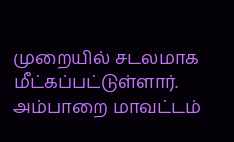முறையில் சடலமாக  மீட்கப்பட்டுள்ளார். அம்பாறை மாவட்டம்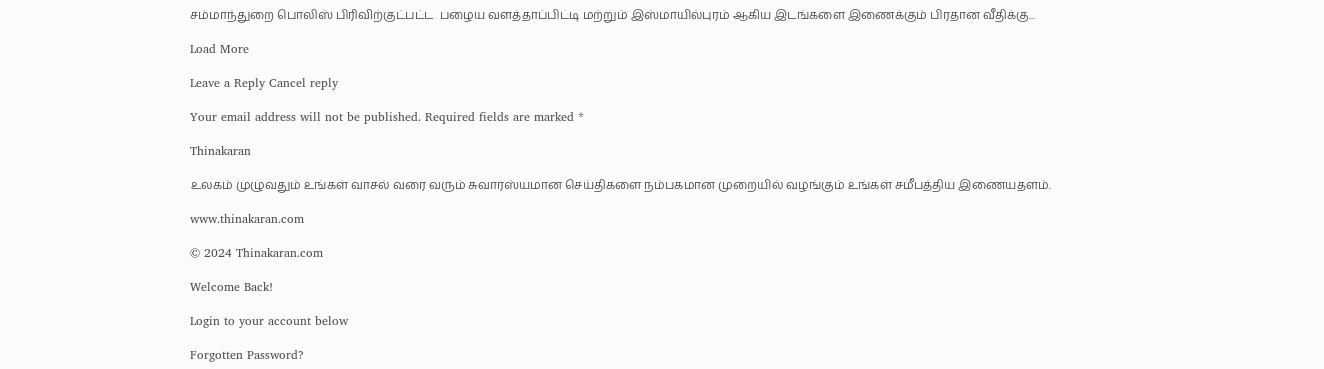சம்மாந்துறை பொலிஸ் பிரிவிற்குட்பட்ட  பழைய வளத்தாப்பிட்டி மற்றும் இஸ்மாயில்புரம் ஆகிய இடங்களை இணைக்கும் பிரதான வீதிக்கு...

Load More

Leave a Reply Cancel reply

Your email address will not be published. Required fields are marked *

Thinakaran

உலகம் முழுவதும் உங்கள் வாசல் வரை வரும் சுவாரஸ்யமான செய்திகளை நம்பகமான முறையில் வழங்கும் உங்கள் சமீபத்திய இணையதளம்.

www.thinakaran.com

© 2024 Thinakaran.com

Welcome Back!

Login to your account below

Forgotten Password?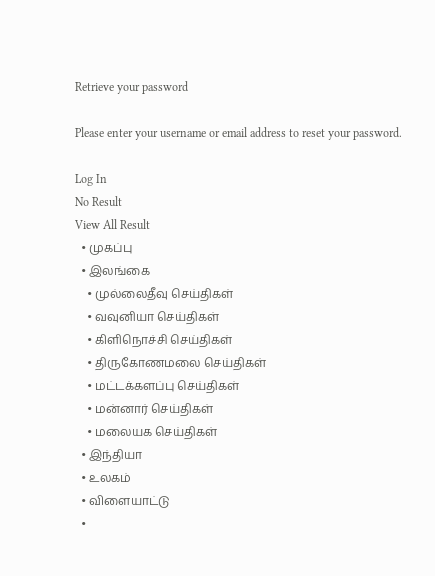Retrieve your password

Please enter your username or email address to reset your password.

Log In
No Result
View All Result
  • முகப்பு
  • இலங்கை
    • முல்லைதீவு செய்திகள்
    • வவுனியா செய்திகள்
    • கிளிநொச்சி செய்திகள்
    • திருகோணமலை செய்திகள்
    • மட்டக்களப்பு செய்திகள்
    • மன்னார் செய்திகள்
    • மலையக செய்திகள்
  • இந்தியா
  • உலகம்
  • விளையாட்டு
  •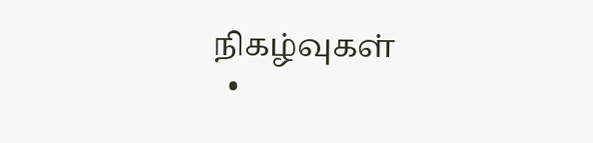நிகழ்வுகள்
  •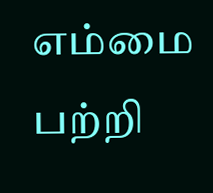எம்மை பற்றி